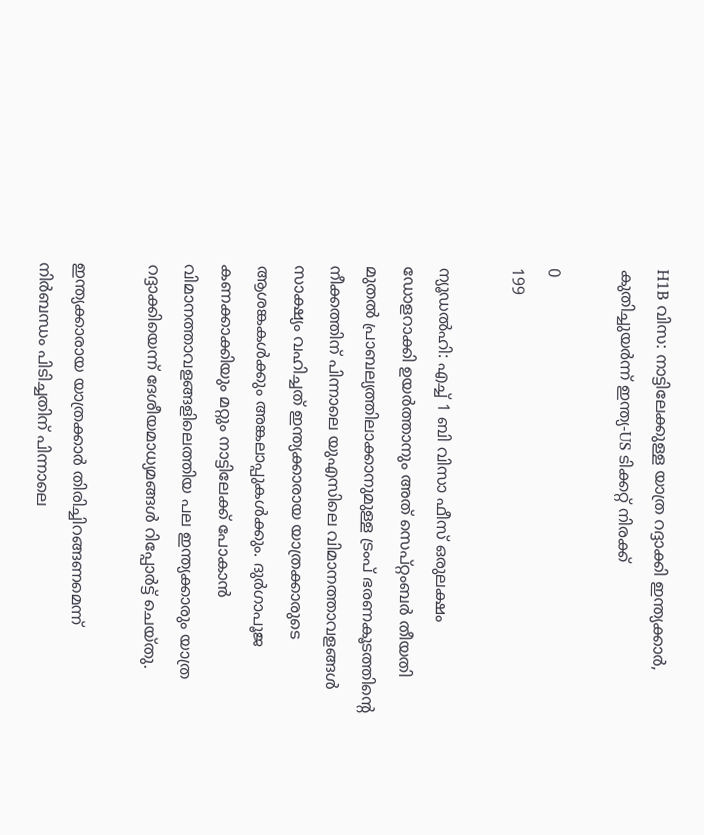H1B വിസ: നാട്ടിലേക്കുള്ള യാത്ര റദ്ദാക്കി ഇന്ത്യക്കാർ, കുതിച്ചുയർന്ന് ഇന്ത്യ-US ടിക്കറ്റ് നിരക്ക്

0
199

ന്യൂഡല്‍ഹി: എച്ച് 1 ബി വിസാ ഫീസ് ഒരുലക്ഷം ഡോളറാക്കി ഉയര്‍ത്താനും അത് സെപ്റ്റംബര്‍ തീയതി മുതല്‍ പ്രാബല്യത്തിലാക്കാനുമുള്ള ട്രംപ് ഭരണകൂടത്തിന്റെ നീക്കത്തിന് പിന്നാലെ യുഎസിലെ വിമാനത്താവളങ്ങള്‍ സാക്ഷ്യം വഹിച്ചത് ഇന്ത്യക്കാരായ യാത്രക്കാരുടെ ആശങ്കകള്‍ക്കും അങ്കലാപ്പുകള്‍ക്കും. ദുര്‍ഗാപൂജ കണക്കാക്കിയും മറ്റും നാട്ടിലേക്ക് പോകാന്‍ വിമാനത്താവളങ്ങളിലെത്തിയ പല ഇന്ത്യക്കാരും യാത്ര റദ്ദാക്കിയെന്ന് ദേശീയമാധ്യമങ്ങള്‍ റിപ്പോര്‍ട്ട് ചെയ്തു.

ഇന്ത്യക്കാരായ യാത്രക്കാര്‍ തിരിച്ചിറങ്ങണമെന്ന് നിര്‍ബന്ധം പിടിച്ചതിന് പിന്നാലെ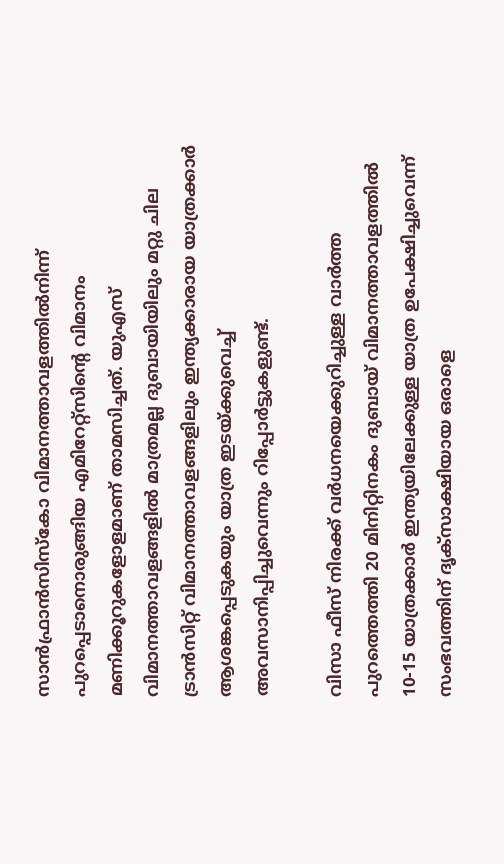സാന്‍ഫ്രാന്‍സിസ്‌കോ വിമാനത്താവളത്തില്‍നിന്ന് പുറപ്പെടാനൊരുങ്ങിയ എമിറേറ്റ്‌സിന്റെ വിമാനം മണിക്കൂറുകളോളമാണ് താമസിച്ചത്. യുഎസ് വിമാനത്താവളങ്ങളില്‍ മാത്രമല്ല ദുബായിയിലും മറ്റു ചില ട്രാന്‍സിറ്റ് വിമാനത്താവളങ്ങളിലും ഇന്ത്യക്കാരായ യാത്രക്കാര്‍ ആശങ്കപ്പെടുകയും യാത്ര ഇടയ്ക്കുവെച്ച് അവസാനിപ്പിച്ചുവെന്നും റിപ്പോര്‍ട്ടുകളുണ്ട്.

വിസാ ഫീസ് നിരക്ക് വര്‍ധനയെക്കുറിച്ചുള്ള വാര്‍ത്ത പുറത്തെത്തി 20 മിനിറ്റിനകം ദുബായ് വിമാനത്താവളത്തില്‍ 10-15 യാത്രക്കാര്‍ ഇന്ത്യയിലേക്കുള്ള യാത്ര ഉപേക്ഷിച്ചുവെന്ന് സംഭവത്തിന് ദൃക്‌സാക്ഷിയായ ഒരാളെ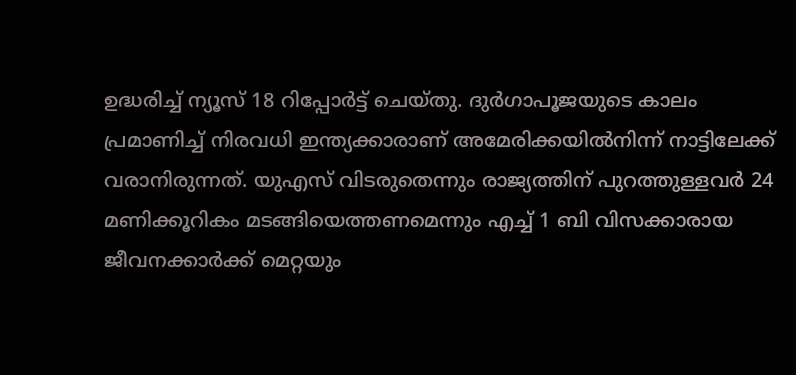ഉദ്ധരിച്ച് ന്യൂസ് 18 റിപ്പോര്‍ട്ട് ചെയ്തു. ദുര്‍ഗാപൂജയുടെ കാലം പ്രമാണിച്ച് നിരവധി ഇന്ത്യക്കാരാണ് അമേരിക്കയില്‍നിന്ന് നാട്ടിലേക്ക് വരാനിരുന്നത്. യുഎസ് വിടരുതെന്നും രാജ്യത്തിന് പുറത്തുള്ളവര്‍ 24 മണിക്കൂറികം മടങ്ങിയെത്തണമെന്നും എച്ച് 1 ബി വിസക്കാരായ ജീവനക്കാര്‍ക്ക് മെറ്റയും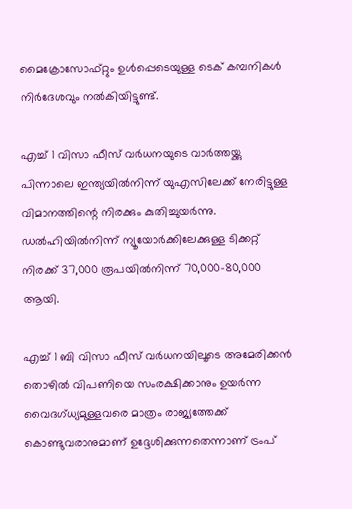മൈക്രോസോഫ്റ്റും ഉള്‍പ്പെടെയുള്ള ടെക് കമ്പനികള്‍ നിര്‍ദേശവും നല്‍കിയിട്ടുണ്ട്.

എച്ച് 1 വിസാ ഫീസ് വര്‍ധനയുടെ വാര്‍ത്തയ്ക്കു പിന്നാലെ ഇന്ത്യയില്‍നിന്ന് യുഎസിലേക്ക് നേരിട്ടുള്ള വിമാനത്തിന്റെ നിരക്കും കുതിച്ചുയര്‍ന്നു. ഡല്‍ഹിയില്‍നിന്ന് ന്യൂയോര്‍ക്കിലേക്കുള്ള ടിക്കറ്റ് നിരക്ക് 37,000 രൂപയില്‍നിന്ന് 70,000-80,000 ആയി.

എച്ച് 1 ബി വിസാ ഫീസ് വര്‍ധനയിലൂടെ അമേരിക്കന്‍ തൊഴില്‍ വിപണിയെ സംരക്ഷിക്കാനും ഉയര്‍ന്ന വൈദഗ്ധ്യമുള്ളവരെ മാത്രം രാജ്യത്തേക്ക് കൊണ്ടുവരാനുമാണ് ഉദ്ദേശിക്കുന്നതെന്നാണ് ട്രംപ്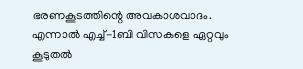ഭരണകൂടത്തിന്റെ അവകാശവാദം. എന്നാല്‍ എച്ച്-1ബി വിസകളെ ഏറ്റവും കൂടുതല്‍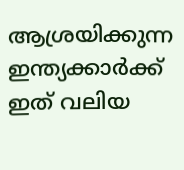ആശ്രയിക്കുന്ന ഇന്ത്യക്കാര്‍ക്ക് ഇത് വലിയ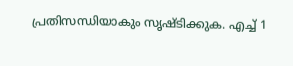പ്രതിസന്ധിയാകും സൃഷ്ടിക്കുക. എച്ച് 1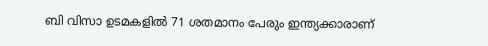ബി വിസാ ഉടമകളില്‍ 71 ശതമാനം പേരും ഇന്ത്യക്കാരാണ്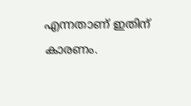എന്നതാണ് ഇതിന് കാരണം.